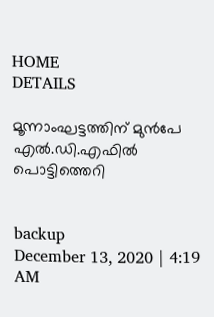HOME
DETAILS

മൂന്നാംഘട്ടത്തിന് മുന്‍പേ എല്‍.ഡി.എഫില്‍ പൊട്ടിത്തെറി


backup
December 13, 2020 | 4:19 AM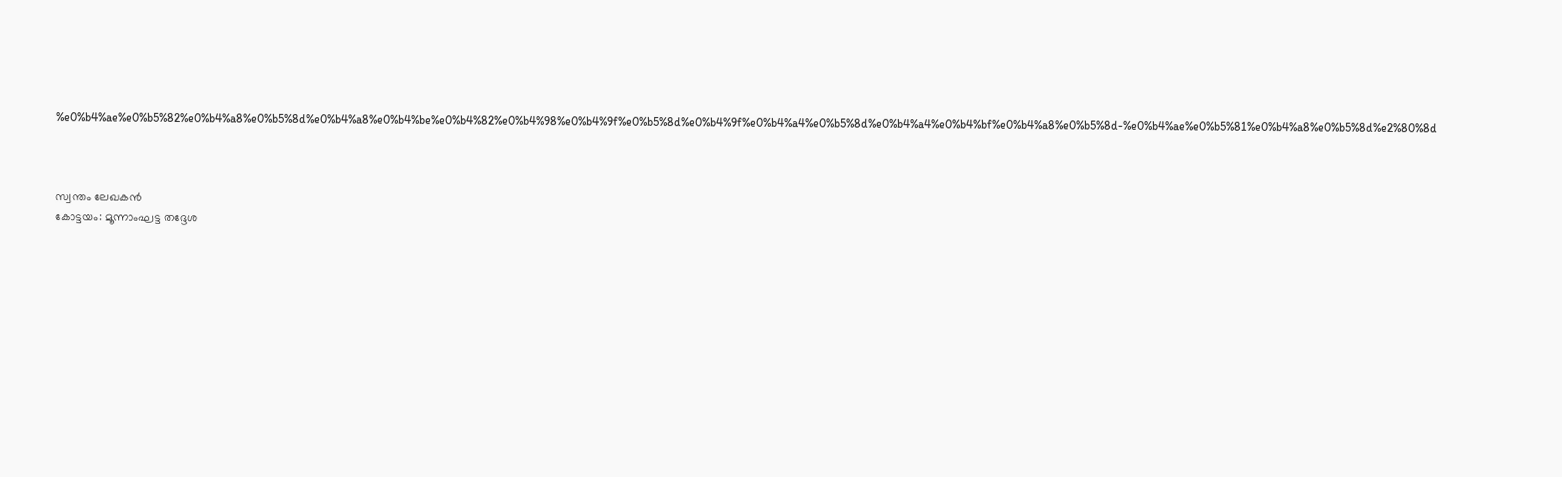%e0%b4%ae%e0%b5%82%e0%b4%a8%e0%b5%8d%e0%b4%a8%e0%b4%be%e0%b4%82%e0%b4%98%e0%b4%9f%e0%b5%8d%e0%b4%9f%e0%b4%a4%e0%b5%8d%e0%b4%a4%e0%b4%bf%e0%b4%a8%e0%b5%8d-%e0%b4%ae%e0%b5%81%e0%b4%a8%e0%b5%8d%e2%80%8d



സ്വന്തം ലേഖകന്‍
കോട്ടയം: മൂന്നാംഘട്ട തദ്ദേശ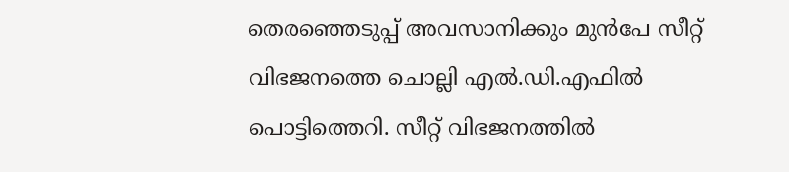തെരഞ്ഞെടുപ്പ് അവസാനിക്കും മുന്‍പേ സീറ്റ് വിഭജനത്തെ ചൊല്ലി എല്‍.ഡി.എഫില്‍ പൊട്ടിത്തെറി. സീറ്റ് വിഭജനത്തില്‍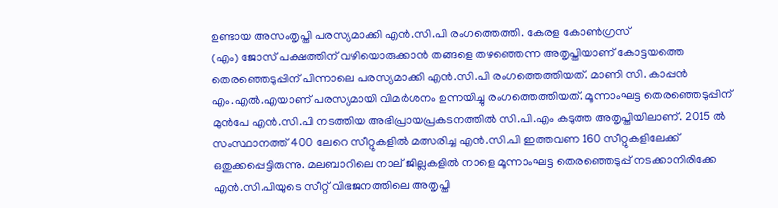ഉണ്ടായ അസംതൃപ്തി പരസ്യമാക്കി എന്‍.സി.പി രംഗത്തെത്തി. കേരള കോണ്‍ഗ്രസ്
(എം) ജോസ് പക്ഷത്തിന് വഴിയൊരുക്കാന്‍ തങ്ങളെ തഴഞ്ഞെന്ന അതൃപ്തിയാണ് കോട്ടയത്തെ തെരഞ്ഞെടുപ്പിന് പിന്നാലെ പരസ്യമാക്കി എന്‍.സി.പി രംഗത്തെത്തിയത്. മാണി സി. കാപ്പന്‍ എം.എല്‍.എയാണ് പരസ്യമായി വിമര്‍ശനം ഉന്നയിച്ചു രംഗത്തെത്തിയത്. മൂന്നാംഘട്ട തെരഞ്ഞെടുപ്പിന് മുന്‍പേ എന്‍.സി.പി നടത്തിയ അഭിപ്രായപ്രകടനത്തില്‍ സി.പി.എം കടുത്ത അതൃപ്തിയിലാണ്. 2015 ല്‍ സംസ്ഥാനത്ത് 400 ലേറെ സീറ്റുകളില്‍ മത്സരിച്ച എന്‍.സി.പി ഇത്തവണ 160 സീറ്റുകളിലേക്ക് ഒതുക്കപ്പെട്ടിരുന്നു. മലബാറിലെ നാല് ജില്ലകളില്‍ നാളെ മൂന്നാംഘട്ട തെരഞ്ഞെടുപ്പ് നടക്കാനിരിക്കേ എന്‍.സി.പിയുടെ സീറ്റ് വിഭജനത്തിലെ അതൃപ്തി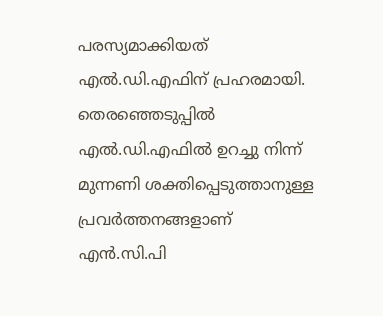പരസ്യമാക്കിയത് എല്‍.ഡി.എഫിന് പ്രഹരമായി.
തെരഞ്ഞെടുപ്പില്‍ എല്‍.ഡി.എഫില്‍ ഉറച്ചു നിന്ന് മുന്നണി ശക്തിപ്പെടുത്താനുള്ള പ്രവര്‍ത്തനങ്ങളാണ് എന്‍.സി.പി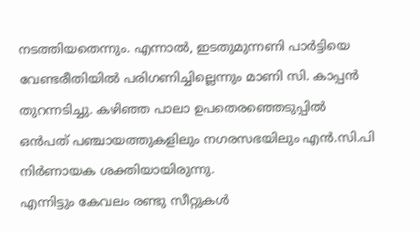നടത്തിയതെന്നും. എന്നാല്‍, ഇടതുമുന്നണി പാര്‍ട്ടിയെ വേണ്ടരീതിയില്‍ പരിഗണിച്ചില്ലെന്നും മാണി സി. കാപ്പന്‍ തുറന്നടിച്ചു. കഴിഞ്ഞ പാലാ ഉപതെരഞ്ഞെടുപ്പില്‍ ഒന്‍പത് പഞ്ചായത്തുകളിലും നഗരസഭയിലും എന്‍.സി.പി നിര്‍ണായക ശക്തിയായിരുന്നു.
എന്നിട്ടും കേവലം രണ്ടു സീറ്റുകള്‍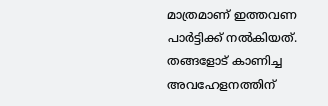മാത്രമാണ് ഇത്തവണ പാര്‍ട്ടിക്ക് നല്‍കിയത്. തങ്ങളോട് കാണിച്ച അവഹേളനത്തിന്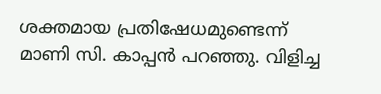ശക്തമായ പ്രതിഷേധമുണ്ടെന്ന് മാണി സി. കാപ്പന്‍ പറഞ്ഞു. വിളിച്ച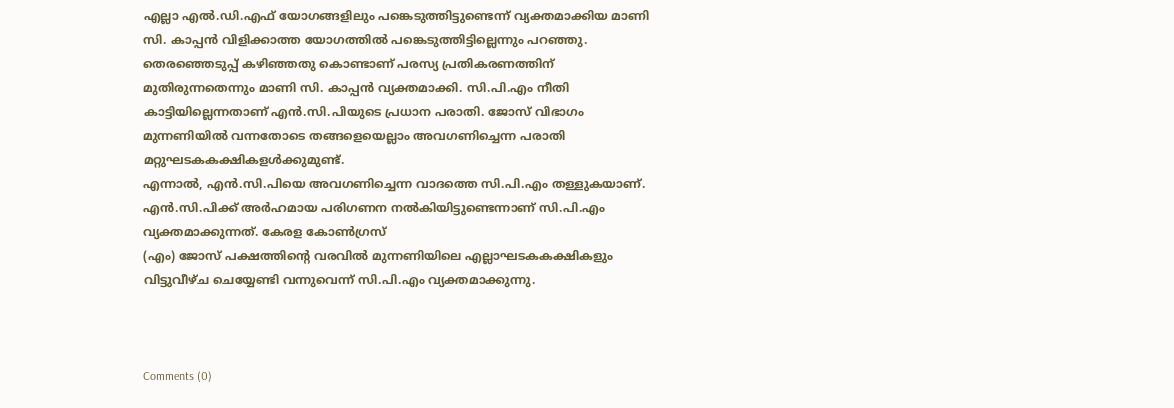എല്ലാ എല്‍.ഡി.എഫ് യോഗങ്ങളിലും പങ്കെടുത്തിട്ടുണ്ടെന്ന് വ്യക്തമാക്കിയ മാണി സി. കാപ്പന്‍ വിളിക്കാത്ത യോഗത്തില്‍ പങ്കെടുത്തിട്ടില്ലെന്നും പറഞ്ഞു. തെരഞ്ഞെടുപ്പ് കഴിഞ്ഞതു കൊണ്ടാണ് പരസ്യ പ്രതികരണത്തിന് മുതിരുന്നതെന്നും മാണി സി. കാപ്പന്‍ വ്യക്തമാക്കി. സി.പി.എം നീതി കാട്ടിയില്ലെന്നതാണ് എന്‍.സി.പിയുടെ പ്രധാന പരാതി. ജോസ് വിഭാഗം മുന്നണിയില്‍ വന്നതോടെ തങ്ങളെയെല്ലാം അവഗണിച്ചെന്ന പരാതി മറ്റുഘടകകക്ഷികളള്‍ക്കുമുണ്ട്.
എന്നാല്‍, എന്‍.സി.പിയെ അവഗണിച്ചെന്ന വാദത്തെ സി.പി.എം തള്ളുകയാണ്. എന്‍.സി.പിക്ക് അര്‍ഹമായ പരിഗണന നല്‍കിയിട്ടുണ്ടെന്നാണ് സി.പി.എം വ്യക്തമാക്കുന്നത്. കേരള കോണ്‍ഗ്രസ്
(എം) ജോസ് പക്ഷത്തിന്റെ വരവില്‍ മുന്നണിയിലെ എല്ലാഘടകകക്ഷികളും വിട്ടുവീഴ്ച ചെയ്യേണ്ടി വന്നുവെന്ന് സി.പി.എം വ്യക്തമാക്കുന്നു.



Comments (0)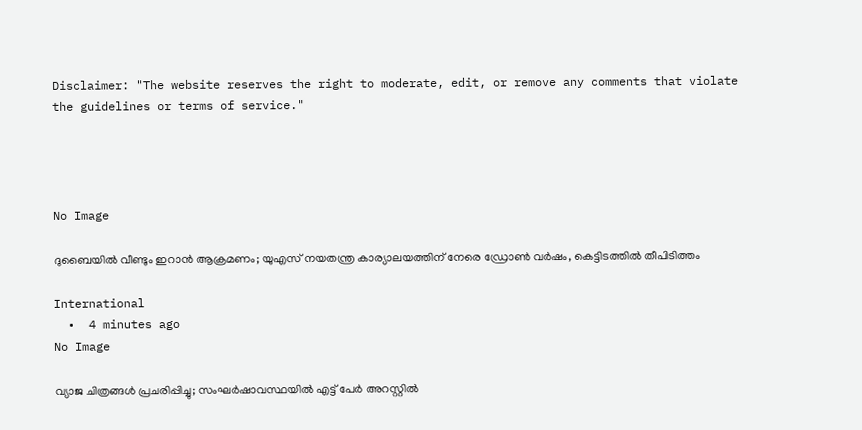Disclaimer: "The website reserves the right to moderate, edit, or remove any comments that violate the guidelines or terms of service."




No Image

ദുബൈയിൽ വീണ്ടും ഇറാൻ ആക്രമണം; യുഎസ് നയതന്ത്ര കാര്യാലയത്തിന് നേരെ ഡ്രോൺ വർഷം, കെട്ടിടത്തിൽ തീപിടിത്തം

International
  •  4 minutes ago
No Image

വ്യാജ ചിത്രങ്ങള്‍ പ്രചരിപ്പിച്ചു; സംഘര്‍ഷാവസ്ഥയില്‍ എട്ട് പേര്‍ അറസ്റ്റില്‍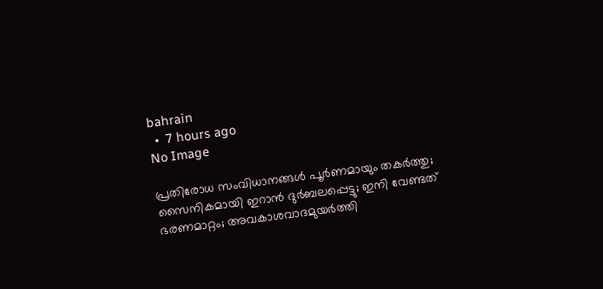bahrain
  •  7 hours ago
No Image

പ്രതിരോധ സംവിധാനങ്ങള്‍ പൂര്‍ണമായും തകര്‍ത്തു; സൈനികമായി ഇറാന്‍ ദുര്‍ബലപ്പെട്ടു; ഇനി വേണ്ടത് ഭരണമാറ്റം; അവകാശവാദമുയര്‍ത്തി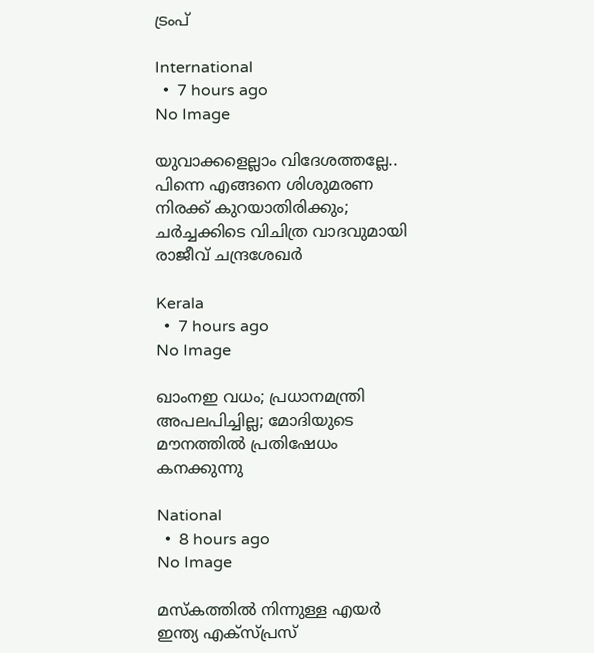ട്രംപ്

International
  •  7 hours ago
No Image

യുവാക്കളെല്ലാം വിദേശത്തല്ലേ.. പിന്നെ എങ്ങനെ ശിശുമരണ നിരക്ക് കുറയാതിരിക്കും; ചര്‍ച്ചക്കിടെ വിചിത്ര വാദവുമായി രാജീവ് ചന്ദ്രശേഖര്‍

Kerala
  •  7 hours ago
No Image

ഖാംനഇ വധം; പ്രധാനമന്ത്രി അപലപിച്ചില്ല; മോദിയുടെ മൗനത്തില്‍ പ്രതിഷേധം കനക്കുന്നു

National
  •  8 hours ago
No Image

മസ്കത്തിൽ നിന്നുള്ള എയർ ഇന്ത്യ എക്സ്പ്രസ്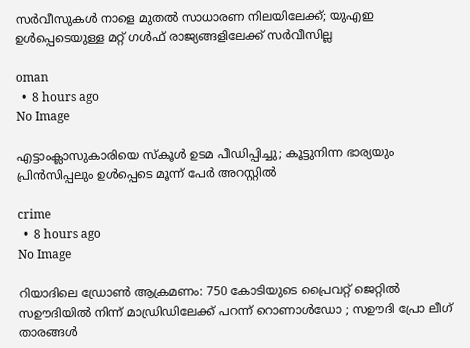സർവീസുകൾ നാളെ മുതൽ സാധാരണ നിലയിലേക്ക്; യുഎഇ ഉൾപ്പെടെയുള്ള മറ്റ് ഗൾഫ് രാജ്യങ്ങളിലേക്ക് സർവീസില്ല

oman
  •  8 hours ago
No Image

എട്ടാംക്ലാസുകാരിയെ സ്കൂൾ ഉടമ പീഡിപ്പിച്ചു; കൂട്ടുനിന്ന ഭാര്യയും പ്രിൻസിപ്പലും ഉൾപ്പെടെ മൂന്ന് പേർ അറസ്റ്റിൽ

crime
  •  8 hours ago
No Image

റിയാദിലെ ഡ്രോൺ ആക്രമണം: 750 കോടിയുടെ പ്രൈവറ്റ് ജെറ്റിൽ സഊദിയിൽ നിന്ന് മാഡ്രിഡിലേക്ക് പറന്ന് റൊണാൾഡോ ; സഊദി പ്രോ ലീഗ് താരങ്ങൾ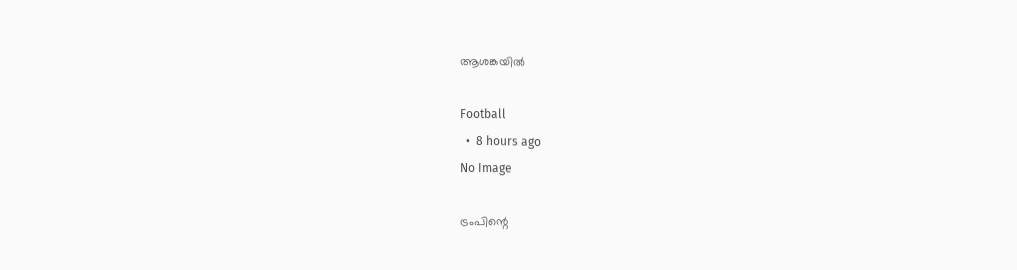ആശങ്കയിൽ

Football
  •  8 hours ago
No Image

ട്രംപിന്റെ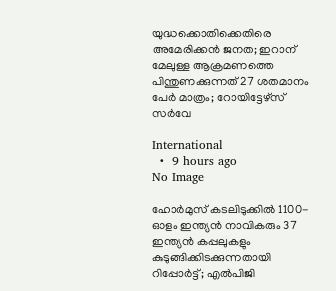യുദ്ധക്കൊതിക്കെതിരെ അമേരിക്കന്‍ ജനത; ഇറാന് മേലുള്ള ആക്രമണത്തെ പിന്തുണക്കുന്നത് 27 ശതമാനം പേര്‍ മാത്രം; റോയിട്ടേഴ്‌സ് സര്‍വേ

International
  •  9 hours ago
No Image

ഹോർമുസ് കടലിടുക്കിൽ 1100-ഓളം ഇന്ത്യൻ നാവികരും 37 ഇന്ത്യൻ കപ്പലുകളും കുടുങ്ങിക്കിടക്കുന്നതായി റിപ്പോർട്ട്; എൽപിജി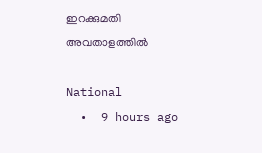ഇറക്കുമതി അവതാളത്തിൽ

National
  •  9 hours ago